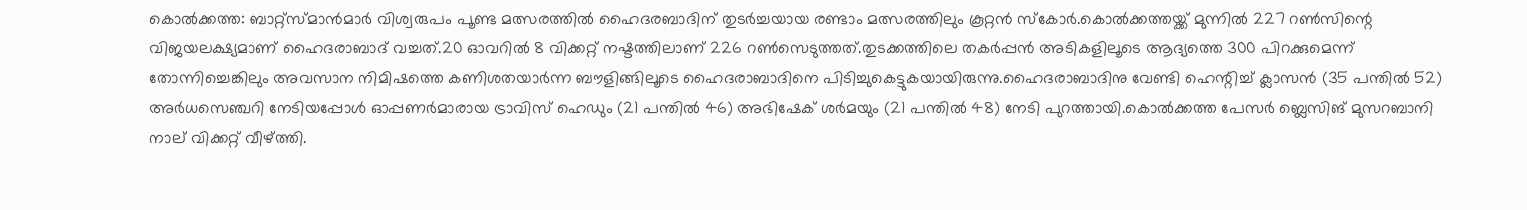കൊല്‍ക്കത്ത: ബാറ്റ്സ്മാന്‍മാര്‍ വിശ്വരുപം പൂണ്ട മത്സരത്തില്‍ ഹൈദരബാദിന് തുടര്‍ച്ചയായ രണ്ടാം മത്സരത്തിലും കൂറ്റന്‍ സ്‌കോര്‍.കൊല്‍ക്കത്തയ്ക്ക് മുന്നില്‍ 227 റണ്‍സിന്റെ വിജയലക്ഷ്യമാണ് ഹൈദരാബാദ് വച്ചത്.20 ഓവറില്‍ 8 വിക്കറ്റ് നഷ്ടത്തിലാണ് 226 റണ്‍സെടുത്തത്.തുടക്കത്തിലെ തകര്‍പ്പന്‍ അടികളിലൂടെ ആദ്യത്തെ 300 പിറക്കുമെന്ന് തോന്നിച്ചെങ്കിലും അവസാന നിമിഷത്തെ കണിശതയാര്‍ന്ന ബൗളിങ്ങിലൂടെ ഹൈദരാബാദിനെ പിടിച്ചുകെട്ടുകയായിരുന്നു.ഹൈദരാബാദിനു വേണ്ടി ഹെന്റിച്ച് ക്ലാസന്‍ (35 പന്തില്‍ 52) അര്‍ധസെഞ്ചറി നേടിയപ്പോള്‍ ഓപ്പണര്‍മാരായ ട്രാവിസ് ഹെഡും (21 പന്തില്‍ 46) അഭിഷേക് ശര്‍മയും (21 പന്തില്‍ 48) നേടി പുറത്തായി.കൊല്‍ക്കത്ത പേസര്‍ ബ്ലെസിങ് മുസറബാനി നാല് വിക്കറ്റ് വീഴ്ത്തി.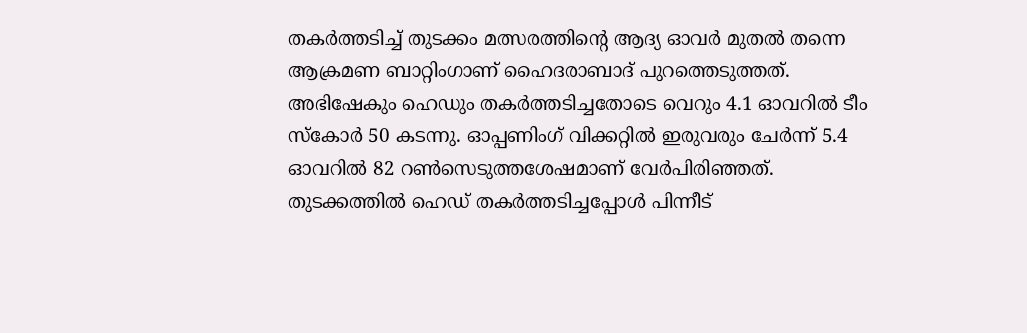തകര്‍ത്തടിച്ച് തുടക്കം മത്സരത്തിന്റെ ആദ്യ ഓവര്‍ മുതല്‍ തന്നെ ആക്രമണ ബാറ്റിംഗാണ് ഹൈദരാബാദ് പുറത്തെടുത്തത്. അഭിഷേകും ഹെഡും തകര്‍ത്തടിച്ചതോടെ വെറും 4.1 ഓവറില്‍ ടീം സ്‌കോര്‍ 50 കടന്നു. ഓപ്പണിംഗ് വിക്കറ്റില്‍ ഇരുവരും ചേര്‍ന്ന് 5.4 ഓവറില്‍ 82 റണ്‍സെടുത്തശേഷമാണ് വേര്‍പിരിഞ്ഞത്. തുടക്കത്തില്‍ ഹെഡ് തകര്‍ത്തടിച്ചപ്പോള്‍ പിന്നീട്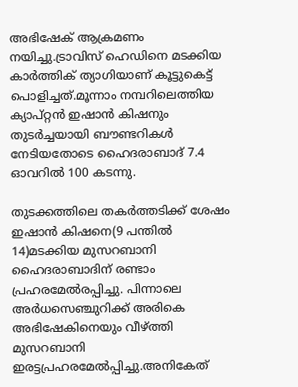അഭിഷേക് ആക്രമണം നയിച്ചു.ട്രാവിസ് ഹെഡിനെ മടക്കിയ കാര്‍ത്തിക് ത്യാഗിയാണ് കൂട്ടുകെട്ട് പൊളിച്ചത്.മൂന്നാം നമ്പറിലെത്തിയ ക്യാപ്റ്റന്‍ ഇഷാന്‍ കിഷനും തുടര്‍ച്ചയായി ബൗണ്ടറികള്‍ നേടിയതോടെ ഹൈദരാബാദ് 7.4 ഓവറില്‍ 100 കടന്നു.

തുടക്കത്തിലെ തകര്‍ത്തടിക്ക് ശേഷം ഇഷാന്‍ കിഷനെ(9 പന്തില്‍ 14)മടക്കിയ മുസറബാനി ഹൈദരാബാദിന് രണ്ടാം പ്രഹരമേല്‍രപ്പിച്ചു. പിന്നാലെ അര്‍ധസെഞ്ചുറിക്ക് അരികെ അഭിഷേകിനെയും വീഴ്ത്തി മുസറബാനി ഇരട്ടപ്രഹരമേല്‍പ്പിച്ചു.അനികേത്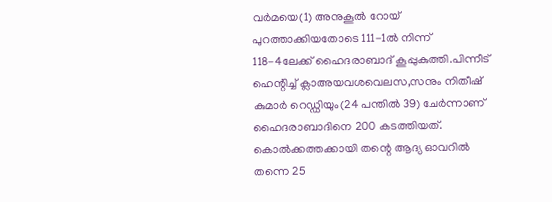വര്‍മയെ(1) അനുകൂല്‍ റോയ് പുറത്താക്കിയതോടെ 111-1ല്‍ നിന്ന് 118-4ലേക്ക് ഹൈദരാബാദ് കൂപ്പുകുത്തി.പിന്നീട് ഹെന്റിച്ച് ക്ലാഅയവശവെലസ,സനും നിതീഷ് കുമാര്‍ റെഡ്ഡിയും(24 പന്തില്‍ 39) ചേര്‍ന്നാണ് ഹൈദരാബാദിനെ 200 കടത്തിയത്. കൊല്‍ക്കത്തക്കായി തന്റെ ആദ്യ ഓവറില്‍ തന്നെ 25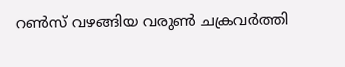റണ്‍സ് വഴങ്ങിയ വരുണ്‍ ചക്രവര്‍ത്തി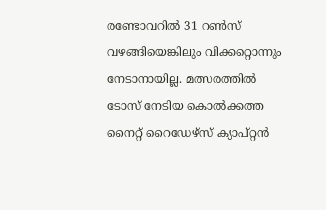രണ്ടോവറില്‍ 31 റണ്‍സ് വഴങ്ങിയെങ്കിലും വിക്കറ്റൊന്നും നേടാനായില്ല. മത്സരത്തില്‍ ടോസ് നേടിയ കൊല്‍ക്കത്ത നൈറ്റ് റൈഡേഴ്സ് ക്യാപ്റ്റന്‍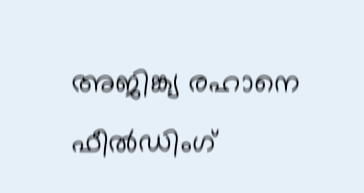അജിങ്ക്യ രഹാനെ ഫീല്‍ഡിംഗ്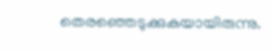തെരഞ്ഞെടുക്കുകയായിരുന്നു.